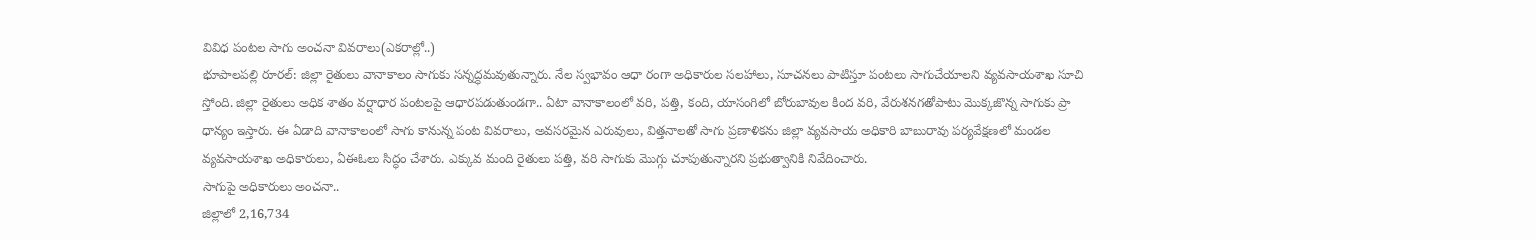వివిధ పంటల సాగు అంచనా వివరాలు(ఎకరాల్లో..)
భూపాలపల్లి రూరల్: జిల్లా రైతులు వానాకాలం సాగుకు సన్నద్ధమవుతున్నారు. నేల స్వభావం ఆధా రంగా అధికారుల సలహాలు, సూచనలు పాటిస్తూ పంటలు సాగుచేయాలని వ్యవసాయశాఖ సూచి స్తోంది. జిల్లా రైతులు అధిక శాతం వర్షాధార పంటలపై ఆధారపడుతుండగా.. ఏటా వానాకాలంలో వరి, పత్తి, కంది, యాసంగిలో బోరుబావుల కింద వరి, వేరుశనగతోపాటు మొక్కజొన్న సాగుకు ప్రా ధాన్యం ఇస్తారు. ఈ ఏడాది వానాకాలంలో సాగు కానున్న పంట వివరాలు, అవసరమైన ఎరువులు, విత్తనాలతో సాగు ప్రణాళికను జిల్లా వ్యవసాయ అధికారి బాబురావు పర్యవేక్షణలో మండల వ్యవసాయశాఖ అధికారులు, ఏఈఓలు సిద్ధం చేశారు. ఎక్కువ మంది రైతులు పత్తి, వరి సాగుకు మొగ్గు చూపుతున్నారని ప్రభుత్వానికి నివేదించారు.
సాగుపై అధికారులు అంచనా..
జిల్లాలో 2,16,734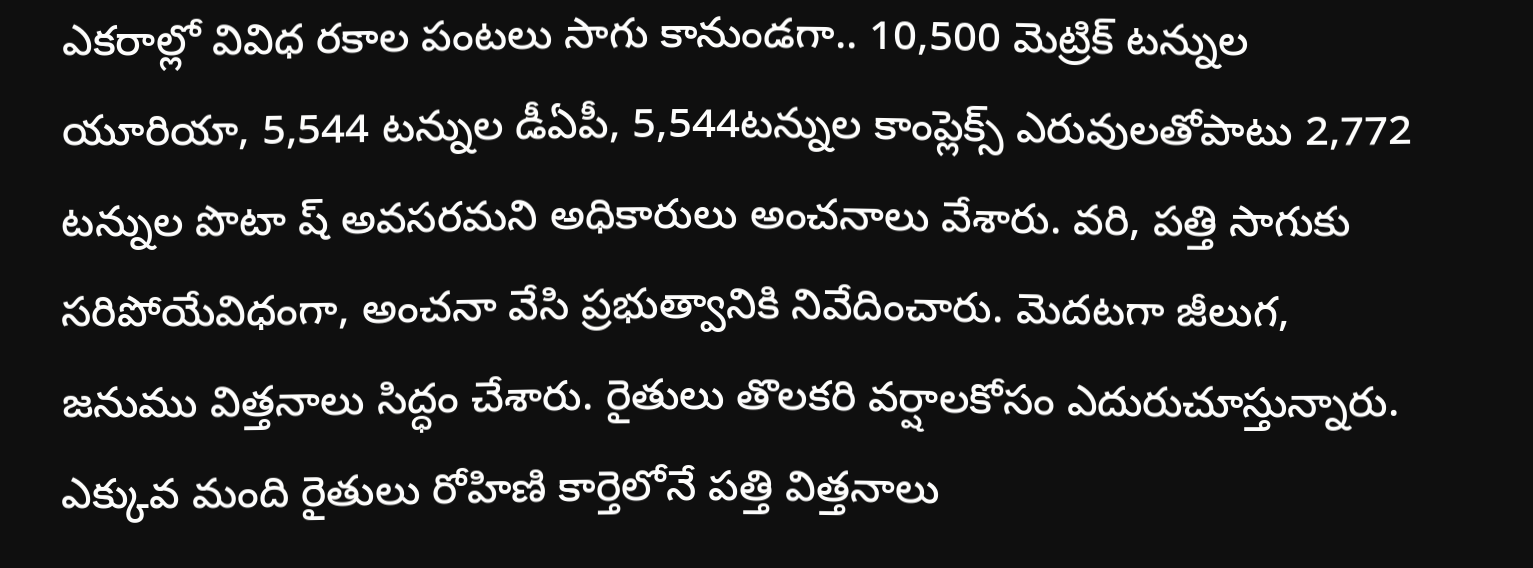ఎకరాల్లో వివిధ రకాల పంటలు సాగు కానుండగా.. 10,500 మెట్రిక్ టన్నుల యూరియా, 5,544 టన్నుల డీఏపీ, 5,544టన్నుల కాంప్లెక్స్ ఎరువులతోపాటు 2,772 టన్నుల పొటా ష్ అవసరమని అధికారులు అంచనాలు వేశారు. వరి, పత్తి సాగుకు సరిపోయేవిధంగా, అంచనా వేసి ప్రభుత్వానికి నివేదించారు. మెదటగా జీలుగ, జనుము విత్తనాలు సిద్ధం చేశారు. రైతులు తొలకరి వర్షాలకోసం ఎదురుచూస్తున్నారు. ఎక్కువ మంది రైతులు రోహిణి కార్తెలోనే పత్తి విత్తనాలు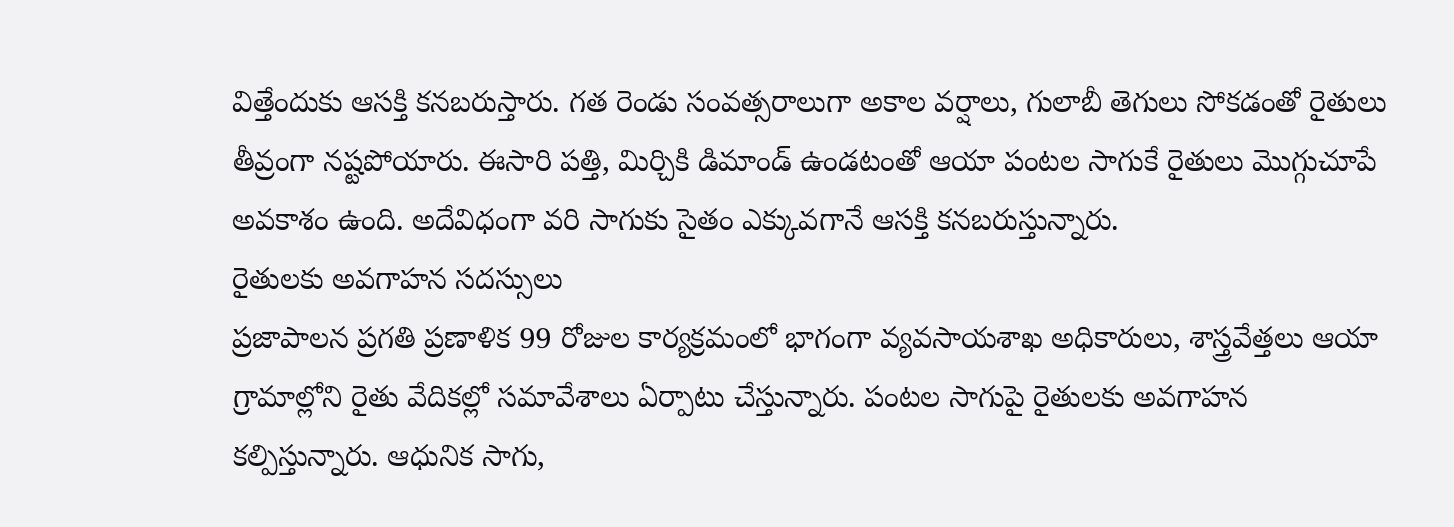విత్తేందుకు ఆసక్తి కనబరుస్తారు. గత రెండు సంవత్సరాలుగా అకాల వర్షాలు, గులాబీ తెగులు సోకడంతో రైతులు తీవ్రంగా నష్టపోయారు. ఈసారి పత్తి, మిర్చికి డిమాండ్ ఉండటంతో ఆయా పంటల సాగుకే రైతులు మొగ్గుచూపే అవకాశం ఉంది. అదేవిధంగా వరి సాగుకు సైతం ఎక్కువగానే ఆసక్తి కనబరుస్తున్నారు.
రైతులకు అవగాహన సదస్సులు
ప్రజాపాలన ప్రగతి ప్రణాళిక 99 రోజుల కార్యక్రమంలో భాగంగా వ్యవసాయశాఖ అధికారులు, శాస్త్రవేత్తలు ఆయా గ్రామాల్లోని రైతు వేదికల్లో సమావేశాలు ఏర్పాటు చేస్తున్నారు. పంటల సాగుపై రైతులకు అవగాహన కల్పిస్తున్నారు. ఆధునిక సాగు,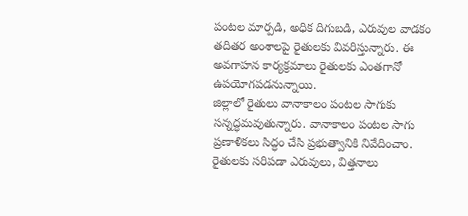పంటల మార్పడి, అధిక దిగుబడి, ఎరువుల వాడకం తదితర అంశాలపై రైతులకు వివరిస్తున్నారు. ఈ అవగాహన కార్యక్రమాలు రైతులకు ఎంతగానో ఉపయోగపడనున్నాయి.
జిల్లాలో రైతులు వానాకాలం పంటల సాగుకు సన్నద్ధమవుతున్నారు. వానాకాలం పంటల సాగు ప్రణాళికలు సిద్ధం చేసి ప్రభుత్వానికి నివేదించాం. రైతులకు సరిపడా ఎరువులు, విత్తనాలు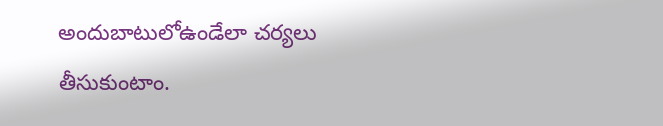అందుబాటులోఉండేలా చర్యలు తీసుకుంటాం.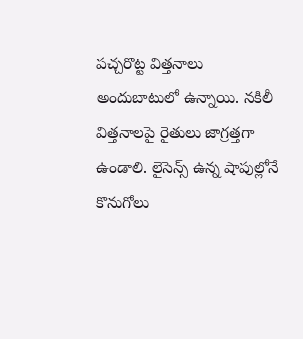పచ్చరొట్ట విత్తనాలు అందుబాటులో ఉన్నాయి. నకిలీ విత్తనాలపై రైతులు జాగ్రత్తగా ఉండాలి. లైసెన్స్ ఉన్న షాపుల్లోనే కొనుగోలు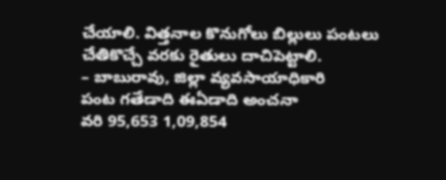చేయాలి. విత్తనాల కొనుగోలు బిల్లులు పంటలు చేతికొచ్చే వరకు రైతులు దాచిపెట్టాలి.
– బాబురావు, జిల్లా వ్యవసాయాధికారి
పంట గతేడాది ఈఏడాది అంచనా
వరి 95,653 1,09,854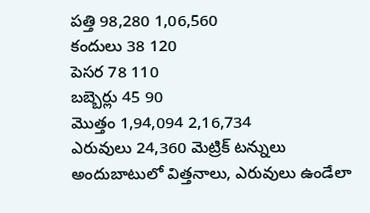పత్తి 98,280 1,06,560
కందులు 38 120
పెసర 78 110
బబ్బెర్లు 45 90
మొత్తం 1,94,094 2,16,734
ఎరువులు 24,360 మెట్రిక్ టన్నులు
అందుబాటులో విత్తనాలు, ఎరువులు ఉండేలా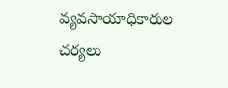వ్యవసాయాధికారుల చర్యలు